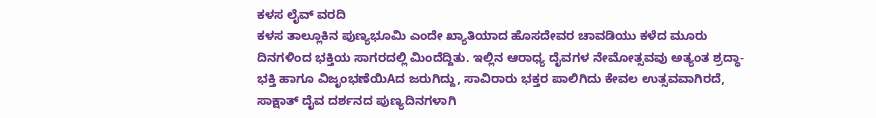ಕಳಸ ಲೈವ್ ವರದಿ
ಕಳಸ ತಾಲ್ಲೂಕಿನ ಪುಣ್ಯಭೂಮಿ ಎಂದೇ ಖ್ಯಾತಿಯಾದ ಹೊಸದೇವರ ಚಾವಡಿಯು ಕಳೆದ ಮೂರು ದಿನಗಳಿಂದ ಭಕ್ತಿಯ ಸಾಗರದಲ್ಲಿ ಮಿಂದೆದ್ದಿತು. ಇಲ್ಲಿನ ಆರಾಧ್ಯ ದೈವಗಳ ನೇಮೋತ್ಸವವು ಅತ್ಯಂತ ಶ್ರದ್ಧಾ-ಭಕ್ತಿ ಹಾಗೂ ವಿಜೃಂಭಣೆಯಿAದ ಜರುಗಿದ್ದು, ಸಾವಿರಾರು ಭಕ್ತರ ಪಾಲಿಗಿದು ಕೇವಲ ಉತ್ಸವವಾಗಿರದೆ, ಸಾಕ್ಷಾತ್ ದೈವ ದರ್ಶನದ ಪುಣ್ಯದಿನಗಳಾಗಿ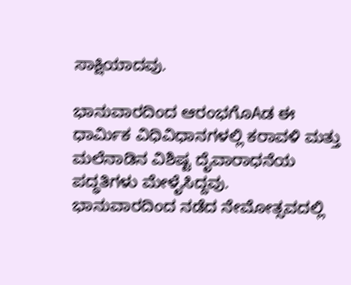ಸಾಕ್ಷಿಯಾದವು.

ಭಾನುವಾರದಿಂದ ಆರಂಭಗೊAಡ ಈ ಧಾರ್ಮಿಕ ವಿಧಿವಿಧಾನಗಳಲ್ಲಿ ಕರಾವಳಿ ಮತ್ತು ಮಲೆನಾಡಿನ ವಿಶಿಷ್ಟ ದೈವಾರಾಧನೆಯ ಪದ್ಧತಿಗಳು ಮೇಳೈಸಿದ್ದವು.
ಭಾನುವಾರದಿಂದ ನಡೆದ ನೇಮೋತ್ಸವದಲ್ಲಿ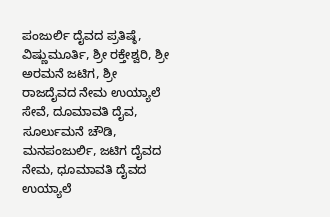ಪಂಜುರ್ಲಿ ದೈವದ ಪ್ರತಿಷ್ಠೆ, ವಿಷ್ಣುಮೂರ್ತಿ, ಶ್ರೀ ರಕ್ತೇಶ್ವರಿ, ಶ್ರೀ ಅರಮನೆ ಜಟಿಗ, ಶ್ರೀ ರಾಜದೈವದ ನೇಮ ಉಯ್ಯಾಲೆ ಸೇವೆ, ದೂಮಾವತಿ ದೈವ, ಸೂರ್ಲುಮನೆ ಚೌಡಿ, ಮನಪಂಜುರ್ಲಿ, ಜಟಿಗ ದೈವದ ನೇಮ, ಧೂಮಾವತಿ ದೈವದ ಉಯ್ಯಾಲೆ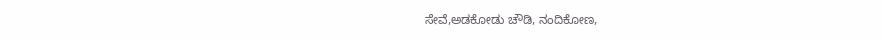ಸೇವೆ,ಅಡಕೋಡು ಚೌಡಿ, ನಂದಿಕೋಣ,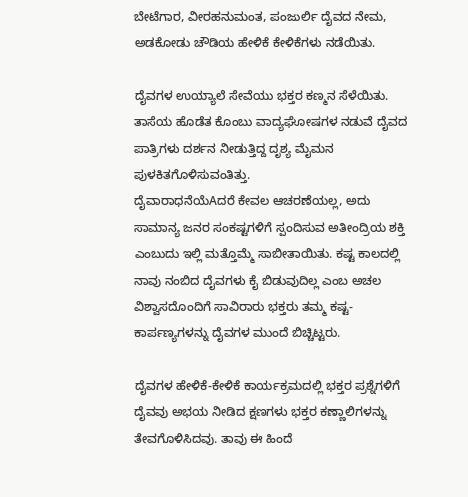ಬೇಟೆಗಾರ, ವೀರಹನುಮಂತ, ಪಂಜುರ್ಲಿ ದೈವದ ನೇಮ, ಅಡಕೋಡು ಚೌಡಿಯ ಹೇಳಿಕೆ ಕೇಳಿಕೆಗಳು ನಡೆಯಿತು.

ದೈವಗಳ ಉಯ್ಯಾಲೆ ಸೇವೆಯು ಭಕ್ತರ ಕಣ್ಮನ ಸೆಳೆಯಿತು. ತಾಸೆಯ ಹೊಡೆತ ಕೊಂಬು ವಾದ್ಯಘೋಷಗಳ ನಡುವೆ ದೈವದ ಪಾತ್ರಿಗಳು ದರ್ಶನ ನೀಡುತ್ತಿದ್ದ ದೃಶ್ಯ ಮೈಮನ ಪುಳಕಿತಗೊಳಿಸುವಂತಿತ್ತು.
ದೈವಾರಾಧನೆಯೆAದರೆ ಕೇವಲ ಆಚರಣೆಯಲ್ಲ, ಅದು ಸಾಮಾನ್ಯ ಜನರ ಸಂಕಷ್ಟಗಳಿಗೆ ಸ್ಪಂದಿಸುವ ಅತೀಂದ್ರಿಯ ಶಕ್ತಿ ಎಂಬುದು ಇಲ್ಲಿ ಮತ್ತೊಮ್ಮೆ ಸಾಬೀತಾಯಿತು. ಕಷ್ಟ ಕಾಲದಲ್ಲಿ ನಾವು ನಂಬಿದ ದೈವಗಳು ಕೈ ಬಿಡುವುದಿಲ್ಲ ಎಂಬ ಅಚಲ ವಿಶ್ವಾಸದೊಂದಿಗೆ ಸಾವಿರಾರು ಭಕ್ತರು ತಮ್ಮ ಕಷ್ಟ-ಕಾರ್ಪಣ್ಯಗಳನ್ನು ದೈವಗಳ ಮುಂದೆ ಬಿಚ್ಚಿಟ್ಟರು.

ದೈವಗಳ ಹೇಳಿಕೆ-ಕೇಳಿಕೆ ಕಾರ್ಯಕ್ರಮದಲ್ಲಿ ಭಕ್ತರ ಪ್ರಶ್ನೆಗಳಿಗೆ ದೈವವು ಅಭಯ ನೀಡಿದ ಕ್ಷಣಗಳು ಭಕ್ತರ ಕಣ್ಣಾಲಿಗಳನ್ನು ತೇವಗೊಳಿಸಿದವು. ತಾವು ಈ ಹಿಂದೆ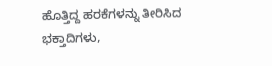ಹೊತ್ತಿದ್ದ ಹರಕೆಗಳನ್ನು ತೀರಿಸಿದ ಭಕ್ತಾದಿಗಳು,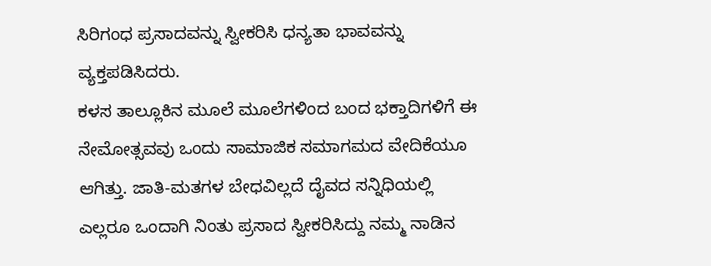ಸಿರಿಗಂಧ ಪ್ರಸಾದವನ್ನು ಸ್ವೀಕರಿಸಿ ಧನ್ಯತಾ ಭಾವವನ್ನು ವ್ಯಕ್ತಪಡಿಸಿದರು.
ಕಳಸ ತಾಲ್ಲೂಕಿನ ಮೂಲೆ ಮೂಲೆಗಳಿಂದ ಬಂದ ಭಕ್ತಾದಿಗಳಿಗೆ ಈ ನೇಮೋತ್ಸವವು ಒಂದು ಸಾಮಾಜಿಕ ಸಮಾಗಮದ ವೇದಿಕೆಯೂ ಆಗಿತ್ತು. ಜಾತಿ-ಮತಗಳ ಬೇಧವಿಲ್ಲದೆ ದೈವದ ಸನ್ನಿಧಿಯಲ್ಲಿ ಎಲ್ಲರೂ ಒಂದಾಗಿ ನಿಂತು ಪ್ರಸಾದ ಸ್ವೀಕರಿಸಿದ್ದು ನಮ್ಮ ನಾಡಿನ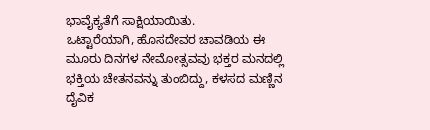ಭಾವೈಕ್ಯತೆಗೆ ಸಾಕ್ಷಿಯಾಯಿತು.
ಒಟ್ಟಾರೆಯಾಗಿ, ಹೊಸದೇವರ ಚಾವಡಿಯ ಈ ಮೂರು ದಿನಗಳ ನೇಮೋತ್ಸವವು ಭಕ್ತರ ಮನದಲ್ಲಿ ಭಕ್ತಿಯ ಚೇತನವನ್ನು ತುಂಬಿದ್ದು, ಕಳಸದ ಮಣ್ಣಿನ ದೈವಿಕ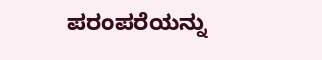ಪರಂಪರೆಯನ್ನು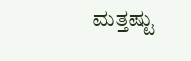ಮತ್ತಷ್ಟು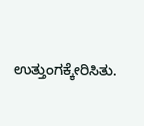ಉತ್ತುಂಗಕ್ಕೇರಿಸಿತು.